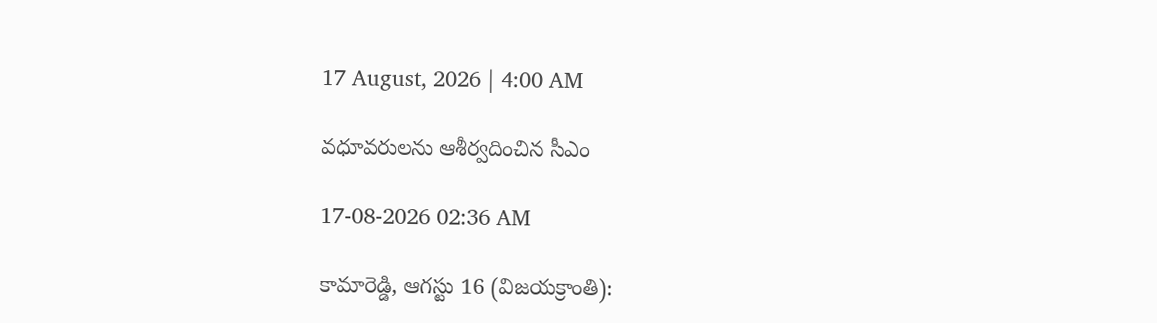17 August, 2026 | 4:00 AM

వధూవరులను ఆశీర్వదించిన సీఎం

17-08-2026 02:36 AM

కామారెడ్డి, ఆగస్టు 16 (విజయక్రాంతి):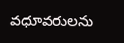వధూవరులను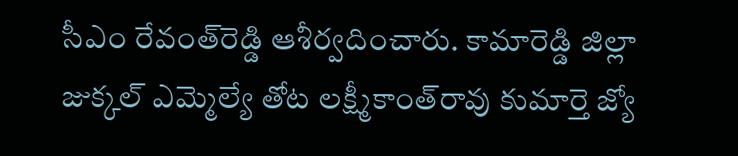సీఎం రేవంత్‌రెడ్డి ఆశీర్వదించారు. కామారెడ్డి జిల్లా జుక్కల్ ఎమ్మెల్యే తోట లక్ష్మీకాంత్‌రావు కుమార్తె జ్యో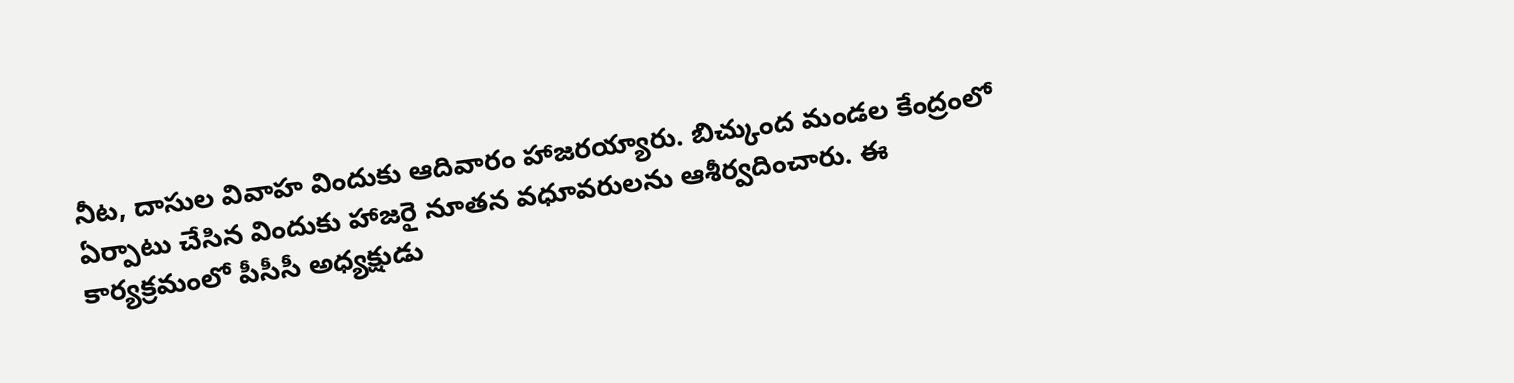నీట, దాసుల వివాహ విందుకు ఆదివారం హాజరయ్యారు. బిచ్కుంద మండల కేంద్రంలో ఏర్పాటు చేసిన విందుకు హాజరై నూతన వధూవరులను ఆశీర్వదించారు. ఈ కార్యక్రమంలో పీసీసీ అధ్యక్షుడు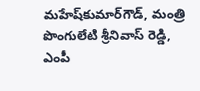మహేష్‌కుమార్‌గౌడ్, మంత్రి పొంగులేటి శ్రీనివాస్ రెడ్డి, ఎంపీ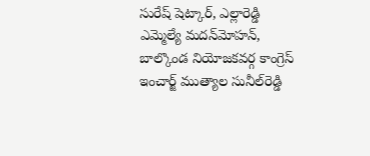సురేష్ షెట్కార్, ఎల్లారెడ్డి ఎమ్మెల్యే మదన్‌మోహన్, బాల్కొండ నియోజకవర్గ కాంగ్రెస్ ఇంచార్జ్ ముత్యాల సునీల్‌రెడ్డి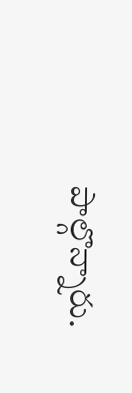పాల్గొన్నారు.